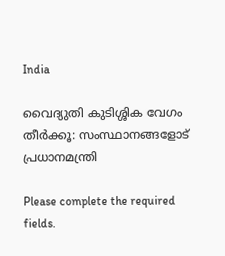India

വൈദ്യുതി കുടിശ്ശിക വേഗം തീർക്കൂ: സംസ്ഥാനങ്ങളോട് പ്രധാനമന്ത്രി

Please complete the required fields.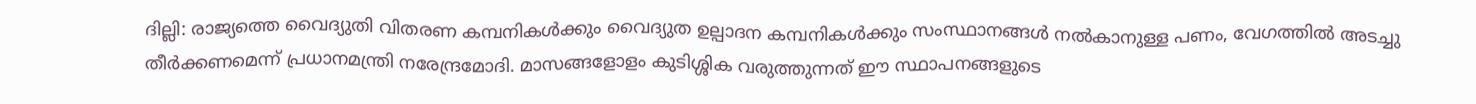ദില്ലി: രാജ്യത്തെ വൈദ്യുതി വിതരണ കമ്പനികൾക്കും വൈദ്യുത ഉല്പാദന കമ്പനികൾക്കും സംസ്ഥാനങ്ങൾ നൽകാനുള്ള പണം, വേഗത്തിൽ അടച്ചു തീർക്കണമെന്ന് പ്രധാനമന്ത്രി നരേന്ദ്രമോദി. മാസങ്ങളോളം കുടിശ്ശിക വരുത്തുന്നത് ഈ സ്ഥാപനങ്ങളുടെ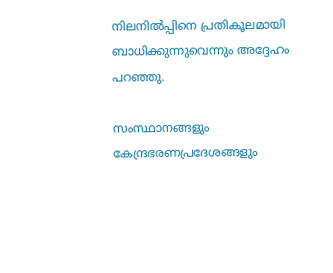നിലനിൽപ്പിനെ പ്രതികൂലമായി ബാധിക്കുന്നുവെന്നും അദ്ദേഹം പറഞ്ഞു.

സംസ്ഥാനങ്ങളും കേന്ദ്രഭരണപ്രദേശങ്ങളും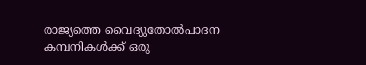രാജ്യത്തെ വൈദ്യുതോൽപാദന കമ്പനികൾക്ക് ഒരു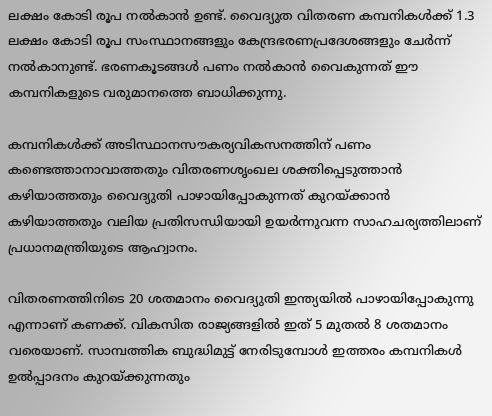ലക്ഷം കോടി രൂപ നൽകാൻ ഉണ്ട്. വൈദ്യുത വിതരണ കമ്പനികൾക്ക് 1.3 ലക്ഷം കോടി രൂപ സംസ്ഥാനങ്ങളും കേന്ദ്രഭരണപ്രദേശങ്ങളും ചേർന്ന് നൽകാനുണ്ട്. ഭരണകൂടങ്ങൾ പണം നൽകാൻ വൈകുന്നത് ഈ കമ്പനികളുടെ വരുമാനത്തെ ബാധിക്കുന്നു.

കമ്പനികൾക്ക് അടിസ്ഥാനസൗകര്യവികസനത്തിന് പണം കണ്ടെത്താനാവാത്തതും വിതരണശൃംഖല ശക്തിപ്പെടുത്താൻ കഴിയാത്തതും വൈദ്യുതി പാഴായിപ്പോകുന്നത് കുറയ്ക്കാൻ കഴിയാത്തതും വലിയ പ്രതിസന്ധിയായി ഉയർന്നുവന്ന സാഹചര്യത്തിലാണ് പ്രധാനമന്ത്രിയുടെ ആഹ്വാനം.

വിതരണത്തിനിടെ 20 ശതമാനം വൈദ്യുതി ഇന്ത്യയിൽ പാഴായിപ്പോകുന്നു എന്നാണ് കണക്ക്. വികസിത രാജ്യങ്ങളിൽ ഇത് 5 മുതൽ 8 ശതമാനം വരെയാണ്. സാമ്പത്തിക ബുദ്ധിമുട്ട് നേരിടുമ്പോൾ ഇത്തരം കമ്പനികൾ ഉൽപ്പാദനം കുറയ്ക്കുന്നതും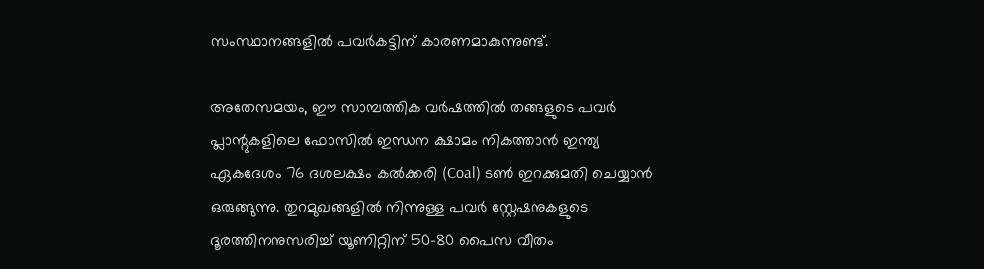സംസ്ഥാനങ്ങളിൽ പവർകട്ടിന് കാരണമാകുന്നുണ്ട്.

അതേസമയം, ഈ സാമ്പത്തിക വർഷത്തിൽ തങ്ങളുടെ പവർ പ്ലാന്റുകളിലെ ഫോസിൽ ഇന്ധന ക്ഷാമം നികത്താൻ ഇന്ത്യ ഏകദേശം 76 ദശലക്ഷം കൽക്കരി (Coal) ടൺ ഇറക്കുമതി ചെയ്യാൻ ഒരുങ്ങുന്നു. തുറമുഖങ്ങളിൽ നിന്നുള്ള പവർ സ്റ്റേഷനുകളുടെ ദൂരത്തിനനുസരിച്ച് യൂണിറ്റിന് 50-80 പൈസ വീതം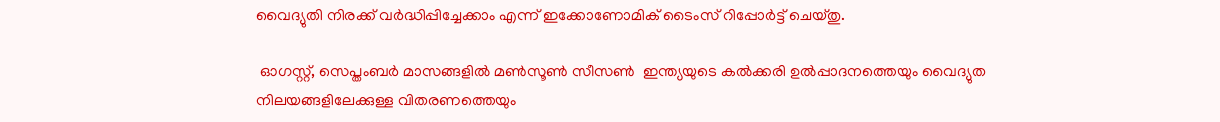വൈദ്യുതി നിരക്ക് വർദ്ധിപ്പിച്ചേക്കാം എന്ന് ഇക്കോണോമിക് ടൈംസ് റിപ്പോർട്ട് ചെയ്തു.

 ഓഗസ്റ്റ്, സെപ്തംബർ മാസങ്ങളിൽ മൺസൂൺ സീസൺ  ഇന്ത്യയുടെ കൽക്കരി ഉൽപ്പാദനത്തെയും വൈദ്യുത നിലയങ്ങളിലേക്കുള്ള വിതരണത്തെയും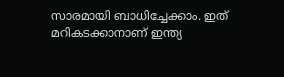സാരമായി ബാധിച്ചേക്കാം. ഇത് മറികടക്കാനാണ് ഇന്ത്യ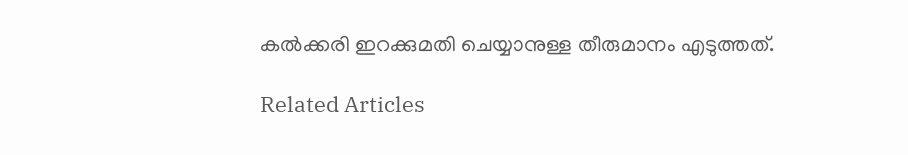കൽക്കരി ഇറക്കുമതി ചെയ്യാനുള്ള തീരുമാനം എടുത്തത്.

Related Articles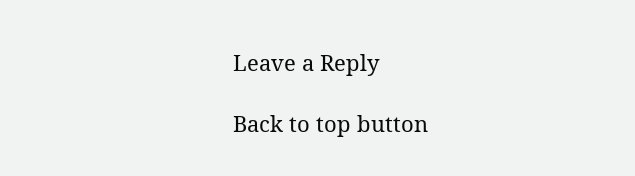Leave a Reply

Back to top button